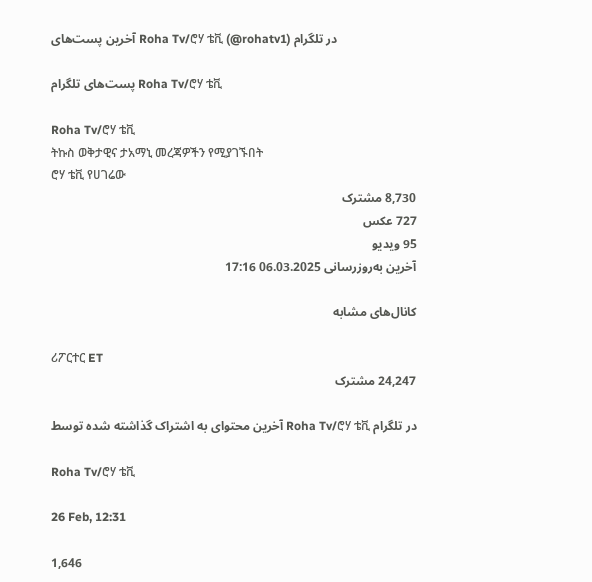آخرین پست‌های Roha Tv/ሮሃ ቴቪ (@rohatv1) در تلگرام

پست‌های تلگرام Roha Tv/ሮሃ ቴቪ

Roha Tv/ሮሃ ቴቪ
ትኩስ ወቅታዊና ታአማኒ መረጃዎችን የሚያገኙበት
ሮሃ ቴቪ የሀገሬው
8,730 مشترک
727 عکس
95 ویدیو
آخرین به‌روزرسانی 06.03.2025 17:16

کانال‌های مشابه

ሪፖርተር ET
24,247 مشترک

آخرین محتوای به اشتراک گذاشته شده توسط Roha Tv/ሮሃ ቴቪ در تلگرام

Roha Tv/ሮሃ ቴቪ

26 Feb, 12:31

1,646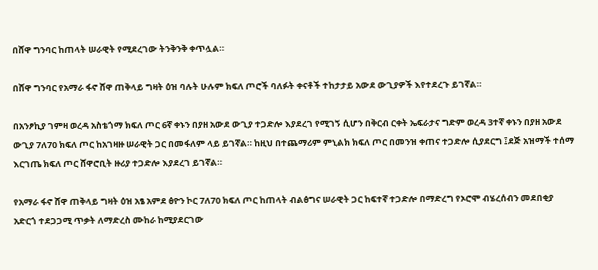በሸዋ ግንባር ከጠላት ሠራዊት የሚደረገው ትንቅንቅ ቀጥሏል።

በሸዋ ግንባር የአማራ ፋኖ ሸዋ ጠቅላይ ግዛት ዕዝ ባሉት ሁሉም ክፍለ ጦሮች ባለፉት ቀናቶች ተከታታይ አውደ ውጊያዎች እየተደረጉ ይገኛል።

በአንፆኪያ ገምዛ ወረዳ አስቴጎማ ክፍለ ጦር 6ኛ ቀኑን በያዘ አውደ ውጊያ ተጋድሎ እያደረገ የሚገኝ ሲሆን በቅርብ ርቀት ኤፍራታና ግድም ወረዳ 3ተኛ ቀኑን በያዘ አውደ ውጊያ 7ለ70 ክፍለ ጦር ከአገዛዙ ሠራዊት ጋር በመፋለም ላይ ይገኛል። ከዚህ በተጨማሪም ምኒልክ ክፍለ ጦር በመንዝ ቀጠና ተጋድሎ ሲያደርግ ፤ደጅ አዝማች ተሰማ እርገጤ ክፍለ ጦር ሸዋሮቢት ዙሪያ ተጋድሎ እያደረገ ይገኛል።

የአማራ ፋኖ ሸዋ ጠቅላይ ግዛት ዕዝ አፄ አምደ ፅዮን ኮር 7ለ70 ክፍለ ጦር ከጠላት ብልፅግና ሠራዊት ጋር ከፍተኛ ተጋድሎ በማድረግ የኦሮሞ ብሄረሰብን መደበቂያ አድርጎ ተደጋጋሚ ጥቃት ለማድረስ ሙከራ ከሚያደርገው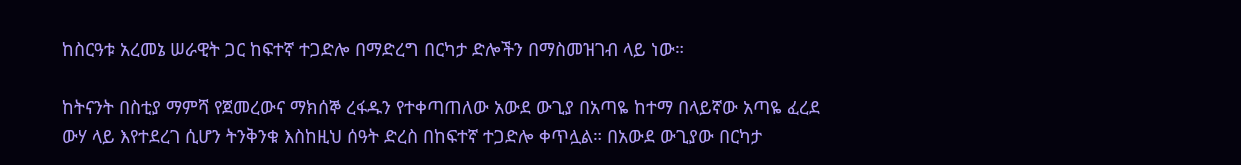ከስርዓቱ አረመኔ ሠራዊት ጋር ከፍተኛ ተጋድሎ በማድረግ በርካታ ድሎችን በማስመዝገብ ላይ ነው።

ከትናንት በስቲያ ማምሻ የጀመረውና ማክሰኞ ረፋዱን የተቀጣጠለው አውደ ውጊያ በአጣዬ ከተማ በላይኛው አጣዬ ፈረደ ውሃ ላይ እየተደረገ ሲሆን ትንቅንቁ እስከዚህ ሰዓት ድረስ በከፍተኛ ተጋድሎ ቀጥሏል። በአውደ ውጊያው በርካታ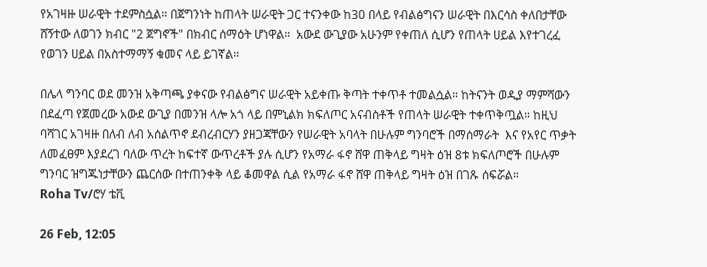የአገዛዙ ሠራዊት ተደምስሷል። በጀግንነት ከጠላት ሠራዊት ጋር ተናንቀው ከ30 በላይ የብልፅግናን ሠራዊት በእርሳስ ቀለበታቸው ሸኝተው ለወገን ክብር "2 ጀግኖች" በክብር ሰማዕት ሆነዋል።  አውደ ውጊያው አሁንም የቀጠለ ሲሆን የጠላት ሀይል እየተገረፈ የወገን ሀይል በአስተማማኝ ቁመና ላይ ይገኛል።

በሌላ ግንባር ወደ መንዝ አቅጣጫ ያቀናው የብልፅግና ሠራዊት አይቀጡ ቅጣት ተቀጥቶ ተመልሷል። ከትናንት ወዲያ ማምሻውን በደፈጣ የጀመረው አውደ ውጊያ በመንዝ ላሎ አጎ ላይ በምኒልክ ክፍለጦር አናብስቶች የጠላት ሠራዊት ተቀጥቅጧል። ከዚህ ባሻገር አገዛዙ በለብ ለብ አሰልጥኖ ደብረብርሃን ያዘጋጃቸውን የሠራዊት አባላት በሁሉም ግንባሮች በማሰማራት  እና የአየር ጥቃት ለመፈፀም እያደረገ ባለው ጥረት ከፍተኛ ውጥረቶች ያሉ ሲሆን የአማራ ፋኖ ሸዋ ጠቅላይ ግዛት ዕዝ 8ቱ ክፍለጦሮች በሁሉም ግንባር ዝግጁነታቸውን ጨርሰው በተጠንቀቅ ላይ ቆመዋል ሲል የአማራ ፋኖ ሸዋ ጠቅላይ ግዛት ዕዝ በገጹ ሰፍሯል።
Roha Tv/ሮሃ ቴቪ

26 Feb, 12:05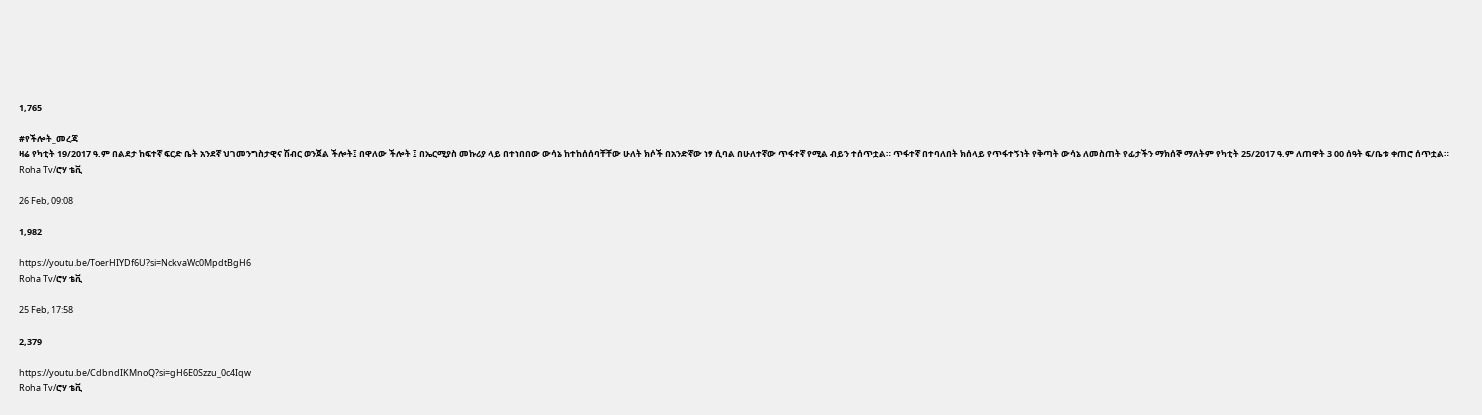1,765

#የችሎት_መረጃ
ዛሬ የካቲት 19/2017 ዓ.ም በልደታ ከፍተኛ ፍርድ ቤት አንደኛ ህገመንግስታዊና ሽብር ወንጀል ችሎት፤ በዋለው ችሎት ፤ በኤርሚያስ መኩሪያ ላይ በተነበበው ውሳኔ ከተከሰሰባቸቸው ሁለት ክሶች በአንድኛው ነፃ ሲባል በሁለተኛው ጥፋተኛ የሚል ብይን ተሰጥቷል። ጥፋተኛ በተባለበት ክሰላይ የጥፋተኝነት የቅጣት ውሳኔ ለመስጠት የፊታችን ማክሰኞ ማለትም የካቲት 25/2017 ዓ.ም ለጠዋት 3 00 ሰዓት ፍ/ቤቱ ቀጠሮ ሰጥቷል።
Roha Tv/ሮሃ ቴቪ

26 Feb, 09:08

1,982

https://youtu.be/ToerHIYDf6U?si=NckvaWc0MpdtBgH6
Roha Tv/ሮሃ ቴቪ

25 Feb, 17:58

2,379

https://youtu.be/CdbndIKMnoQ?si=gH6E0Szzu_0c4Iqw
Roha Tv/ሮሃ ቴቪ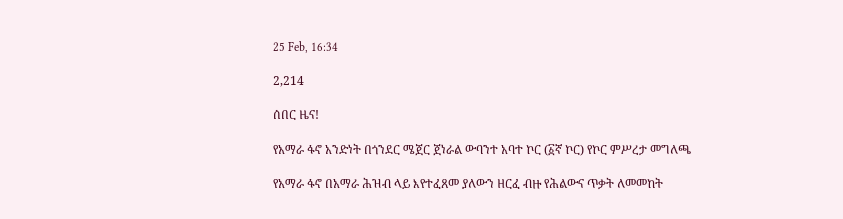25 Feb, 16:34

2,214

ሰበር ዜና!

የአማራ ፋኖ አንድነት በጎንደር ሜጀር ጀነራል ውባንተ አባተ ኮር (፩ኛ ኮር) የኮር ምሥረታ መግለጫ

የአማራ ፋኖ በአማራ ሕዝብ ላይ እየተፈጸመ ያለውን ዘርፈ ብዙ የሕልውና ጥቃት ለመመከት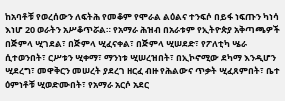ከአባቶቹ የወረሰውን ለፍትሕ የመቆም የሞራል ልዕልና ተንፍሶ በይፋ ነፍጡን ካነሳ እነሆ 20 ወራትን አሥቆጥሯል። የአማራ ሕዝብ በአራቱም የኢትዮጵያ አቅጣጫዎች በጅምላ ሢገደል፣ በጅምላ ሢፈናቀል፣ በጅምላ ሢሠደድ፣ የፖለቲካ ሤራ ሲተወንበት፣ ርሥቱን ሢቀማ፣ ማንነቱ ሢሠረዝበት፣ በኢኮኖሚው ደካማ እንዲሆን ሢደረግ፣ መዋቅርን መሠረት ያደረገ ዘርፈ ብዙ የሕልውና ጥቃት ሢፈጸምበት፣ ቤተ ዕምነቶቹ ሢወድሙበት፣ የአማራ አርሶ አደር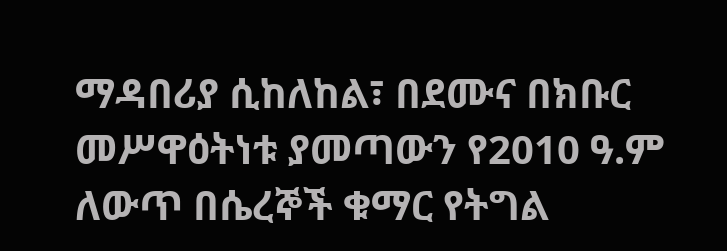ማዳበሪያ ሲከለከል፣ በደሙና በክቡር መሥዋዕትነቱ ያመጣውን የ2010 ዓ.ም ለውጥ በሴረኞች ቁማር የትግል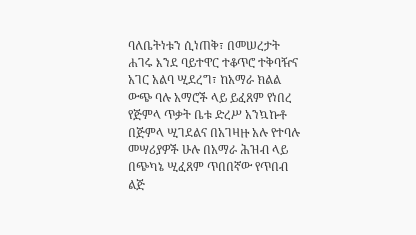ባለቤትነቱን ሲነጠቅ፣ በመሠረታት ሐገሩ እንደ ባይተዋር ተቆጥሮ ተቅባዥና አገር አልባ ሢደረግ፣ ከአማራ ክልል ውጭ ባሉ አማሮች ላይ ይፈጸም የነበረ የጅምላ ጥቃት ቤቱ ድረሥ አንኳኩቶ በጅምላ ሢገደልና በአገዛዙ አሉ የተባሉ መሣሪያዎች ሁሉ በአማራ ሕዝብ ላይ በጭካኔ ሢፈጸም ጥበበኛው የጥበብ ልጅ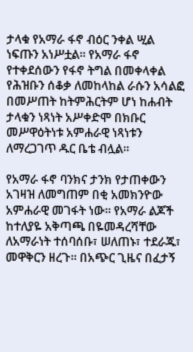ታላቁ የአማራ ፋኖ ብዕር ንቀል ሢል ነፍጡን አነሥቷል። የአማራ ፋኖ የተቀደሰውን የፋኖ ትግል በመቀላቀል የሕዝቡን ሰቆቃ ለመከላከል ራሱን አሳልፎ በመሥጠት ከትምሕርትም ሆነ ከሐብት ታላቁን ነጻነት አሥቀድሞ በክቡር መሥዋዕትነቱ አምሐራዊ ነጻነቱን ለማረጋገጥ ዱር ቤቴ ብሏል።

የአማራ ፋኖ ባንክና ታንክ የታጠቀውን አገዛዝ ለመግጠም በቂ አመክንዮው አምሐራዊ መገፋት ነው። የአማራ ልጆች ከተለያዬ አቅጣጫ በዬመዳረሻቸው ለአማራነት ተሰባሰቡ፣ ሠለጠኑ፣ ተደራጁ፣ መዋቅርን ዘረጉ። በአጭር ጊዜና በፈታኝ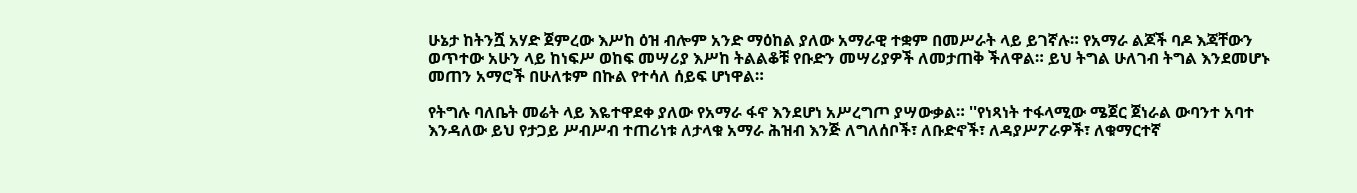ሁኔታ ከትንሿ አሃድ ጀምረው እሥከ ዕዝ ብሎም አንድ ማዕከል ያለው አማራዊ ተቋም በመሥራት ላይ ይገኛሉ። የአማራ ልጆች ባዶ እጃቸውን ወጥተው አሁን ላይ ከነፍሥ ወከፍ መሣሪያ እሥከ ትልልቆቹ የቡድን መሣሪያዎች ለመታጠቅ ችለዋል። ይህ ትግል ሁለገብ ትግል እንደመሆኑ መጠን አማሮች በሁለቱም በኩል የተሳለ ሰይፍ ሆነዋል።

የትግሉ ባለቤት መሬት ላይ እዬተዋደቀ ያለው የአማራ ፋኖ እንደሆነ አሥረግጦ ያሣውቃል። ''የነጻነት ተፋላሚው ሜጀር ጀነራል ውባንተ አባተ እንዳለው ይህ የታጋይ ሥብሥብ ተጠሪነቱ ለታላቁ አማራ ሕዝብ እንጅ ለግለሰቦች፣ ለቡድኖች፣ ለዳያሥፖራዎች፣ ለቁማርተኛ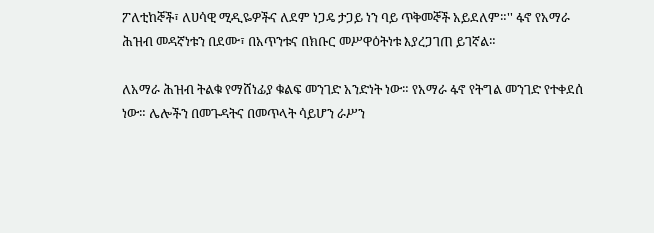ፖለቲከኞች፣ ለሀሳዊ ሚዲዬዎችና ለደም ነጋዴ ታጋይ ነን ባይ ጥቅመኞች አይደለም።'' ፋኖ የአማራ ሕዝብ መዳኛነቱን በደሙ፣ በአጥንቱና በክቡር መሥዋዕትነቱ እያረጋገጠ ይገኛል።

ለአማራ ሕዝብ ትልቁ የማሸነፊያ ቁልፍ መንገድ አንድነት ነው። የአማራ ፋኖ የትግል መንገድ የተቀደሰ ነው። ሌሎችን በመጉዳትና በመጥላት ሳይሆን ራሥን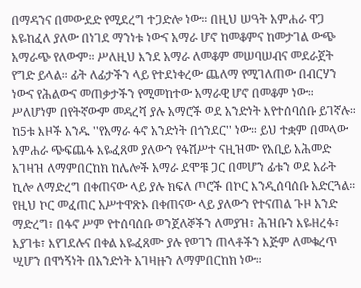በማዳንና በመውደድ የሚደረግ ተጋድሎ ነው። በዚህ ሠዓት አምሐራ ዋጋ እዬከፈለ ያለው በነገደ ማንነቱ ነውና አማራ ሆኖ ከመቆምና ከመታገል ውጭ አማራጭ የለውም። ሥለዚህ እንደ አማራ ለመቆም መሠባሠብና መደራጀት የግድ ይላል። ፊት ለፊታችን ላይ የተደነቀረው ጨለማ የሚገለጠው በብርሃን ነውና የሕልውና መጠቃታችን የሚመከተው አማራዊ ሆኖ በመቆም ነው። ሥለሆነም በየትኛውም መዳረሻ ያሉ አማሮች ወደ አንድነት እየተሰባሰቡ ይገኛሉ። ከ5ቱ እዞች አንዱ ''የአማራ ፋኖ አንድነት በጎንደር'' ነው። ይህ ተቋም በመላው አምሐራ ጭፍጨፋ እዬፈጸመ ያለውን የፋሽሥተ ናዚዝሙ የአቢይ አሕመድ አገዛዝ ለማምበርከክ ከሌሎች አማራ ደሞቹ ጋር በመሆን ፊቱን ወደ አራት ኪሎ ለማድረግ በቀጠናው ላይ ያሉ ክፍለ ጦሮች በኮር እንዲሰባሰቡ አድርጓል። የዚህ ኮር መፈጠር አሥተዋጽኦ በቀጠናው ላይ ያለውን የተናጠል ጉዞ አንድ ማድረግ፣ በፋኖ ሥም የተሰባሰቡ ወንጀለኞችን ለመያዝ፣ ሕዝቡን እዬዘረፉ፣ እያገቱ፣ እየገደሉና በቀል እዬፈጸሙ ያሉ የወገን ጠላቶችን እጅም ለመቁረጥ ሢሆን በዋነኝነት በአንድነት አገዛዙን ለማምበርከክ ነው።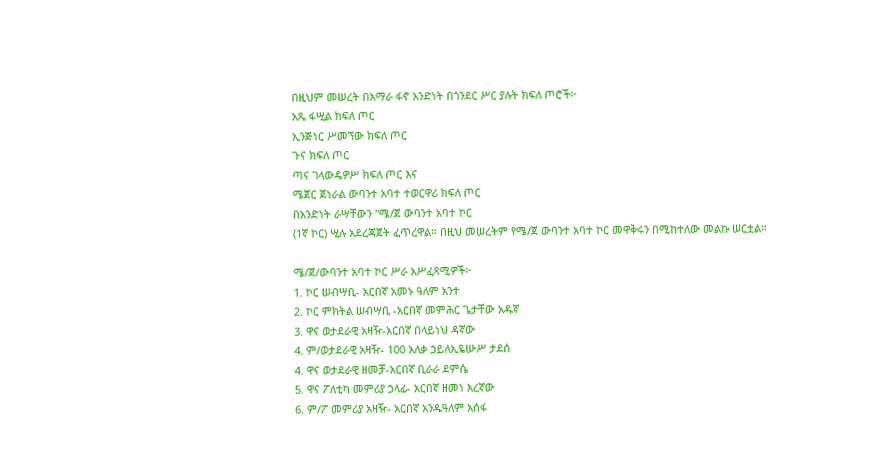በዚህም መሠረት በአማራ ፋኖ አንድነት በጎንደር ሥር ያሉት ክፍለ ጦሮች፦
አጼ ፋሢል ክፍለ ጦር
ኢንጅነር ሥመኘው ክፍለ ጦር
ጉና ክፍለ ጦር
ጣና ገላውዴዎሥ ክፍለ ጦር እና
ሜጀር ጀነራል ውባንተ አባተ ተወርዋሪ ክፍለ ጦር
በአንድነት ራሣቸውን ''ሜ/ጀ ውባንተ አባተ ኮር
(1ኛ ኮር) ሢሉ አደረጃጀት ፈጥረዋል። በዚህ መሠረትም የሜ/ጀ ውባንተ አባተ ኮር መዋቅሩን በሚከተለው መልኩ ሠርቷል።

ሜ/ጀ/ውባንተ አባተ ኮር ሥራ አሥፈጻሚዎች፦
1. ኮር ሠብሣቢ- አርበኛ አመኑ ዓለም አንተ
2. ኮር ምክትል ሠብሣቢ -አርበኛ መምሕር ጌታቸው አዱኛ
3. ዋና ወታደራዊ አዛዥ-አርበኛ በላይነህ ዳኛው
4. ም/ወታደራዊ አዛዥ- 100 አለቃ ኃይለኢዬሡሥ ታደሰ
4. ዋና ወታደራዊ ዘመቻ-አርበኛ ቢራራ ደምሴ
5. ዋና ፖለቲካ መምሪያ ኃላፊ- አርበኛ ዘመነ እረኛው
6. ም/ፖ መምሪያ አዛዥ- አርበኛ አንዱዓለም አሰፋ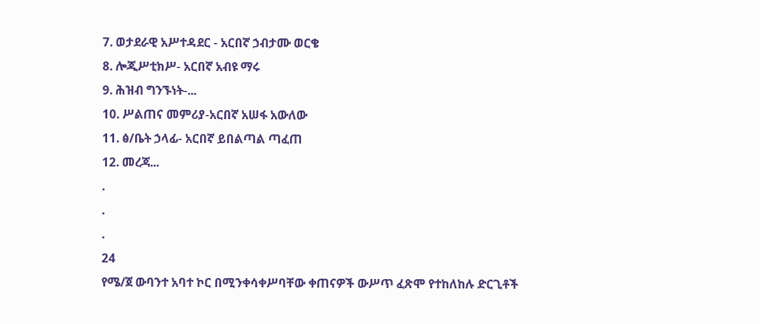7. ወታደራዊ አሥተዳደር - አርበኛ ኃብታሙ ወርቄ
8. ሎጂሥቲክሥ- አርበኛ አብዩ ማሩ
9. ሕዝብ ግንኙነት-...
10. ሥልጠና መምሪያ-አርበኛ አሠፋ አውለው
11. ፅ/ቤት ኃላፊ- አርበኛ ይበልጣል ጣፈጠ
12. መረጃ...
.
.
.
24
የሜ/ጀ ውባንተ አባተ ኮር በሚንቀሳቀሥባቸው ቀጠናዎች ውሥጥ ፈጽሞ የተከለከሉ ድርጊቶች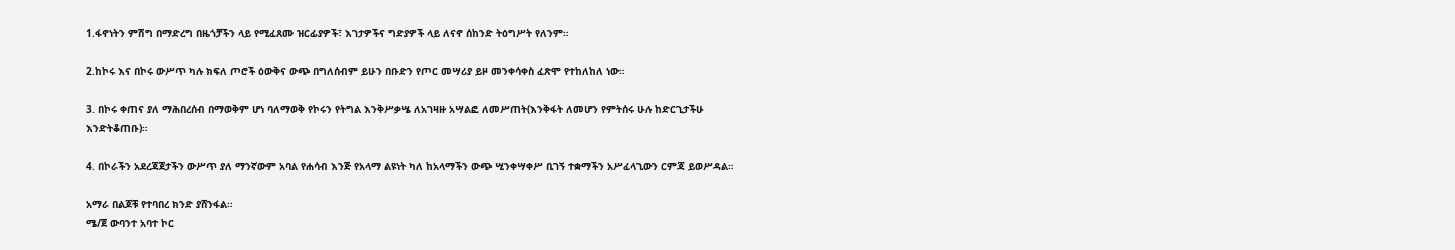1.ፋኖነትን ምሽግ በማድረግ በዜጎቻችን ላይ የሚፈጸሙ ዝርፊያዎች፣ እገታዎችና ግድያዎች ላይ ለናኖ ሰከንድ ትዕግሥት የለንም።

2.ከኮሩ እና በኮሩ ውሥጥ ካሉ ክፍለ ጦሮች ዕውቅና ውጭ በግለሰብም ይሁን በቡድን የጦር መሣሪያ ይዞ መንቀሳቀስ ፈጽሞ የተከለከለ ነው።

3. በኮሩ ቀጠና ያለ ማሕበረሰብ በማወቅም ሆነ ባለማወቅ የኮሩን የትግል እንቅሥቃሤ ለአገዛዙ አሣልፎ ለመሥጠት(እንቅፋት ለመሆን የምትሰሩ ሁሉ ከድርጊታችሁ እንድትቆጠቡ)።

4. በኮራችን አደረጃጀታችን ውሥጥ ያለ ማንኛውም አባል የሐሳብ እንጅ የአላማ ልዩነት ካለ ከአላማችን ውጭ ሢንቀሣቀሥ ቢገኝ ተቋማችን አሥፈላጊውን ርምጃ ይወሥዳል።

አማራ በልጆቹ የተባበረ ክንድ ያሸንፋል።
ሜ/ጀ ውባንተ አባተ ኮር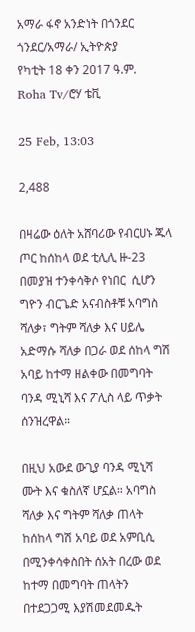አማራ ፋኖ አንድነት በጎንደር
ጎንደር/አማራ/ ኢትዮጵያ
የካቲት 18 ቀን 2017 ዓ.ም.
Roha Tv/ሮሃ ቴቪ

25 Feb, 13:03

2,488

በዛሬው ዕለት አሸባሪው የብርሀኑ ጁላ ጦር ከሰከላ ወደ ቲሊሊ ዙ-23 በመያዝ ተንቀሳቅሶ የነበር  ሲሆን  ግዮን ብርጌድ አናብስቶቹ አባግስ ሻለቃ፣ ግትም ሻለቃ እና ሀይሌ አድማሱ ሻለቃ በጋራ ወደ ሰከላ ግሽ አባይ ከተማ ዘልቀው በመግባት ባንዳ ሚኒሻ እና ፖሊስ ላይ ጥቃት ሰንዝረዋል።

በዚህ አውደ ውጊያ ባንዳ ሚኒሻ ሙት እና ቁስለኛ ሆኗል። አባግስ ሻለቃ እና ግትም ሻለቃ ጠላት ከሰከላ ግሽ አባይ ወደ አምቢሲ በሚንቀሳቀስበት ሰአት በረው ወደ ከተማ በመግባት ጠላትን በተደጋጋሚ እያሽመደመዱት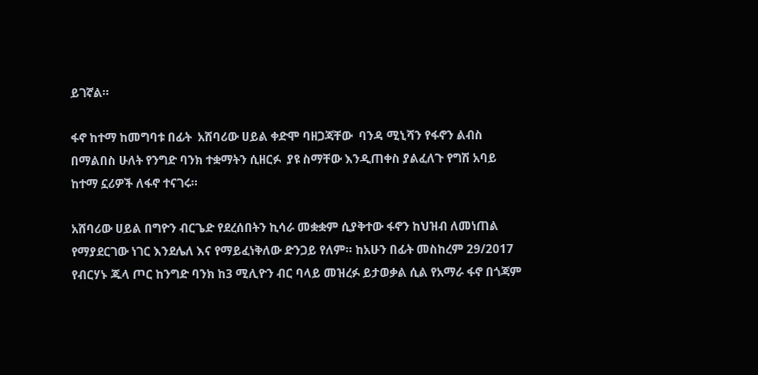ይገኛል።

ፋኖ ከተማ ከመግባቱ በፊት  አሸባሪው ሀይል ቀድሞ ባዘጋጃቸው  ባንዳ ሚኒሻን የፋኖን ልብስ በማልበስ ሁለት የንግድ ባንክ ተቋማትን ሲዘርፉ  ያዩ ስማቸው እንዲጠቀስ ያልፈለጉ የግሽ አባይ ከተማ ኗሪዎች ለፋኖ ተናገሩ።

አሸባሪው ሀይል በግዮን ብርጌድ የደረሰበትን ኪሳራ መቋቋም ሲያቅተው ፋኖን ከህዝብ ለመነጠል የማያደርገው ነገር እንደሌለ እና የማይፈነቅለው ድንጋይ የለም። ከአሁን በፊት መስከረም 29/2017 የብርሃኑ ጁላ ጦር ከንግድ ባንክ ከ3 ሚሊዮን ብር ባላይ መዝረፉ ይታወቃል ሲል የአማራ ፋኖ በጎጃም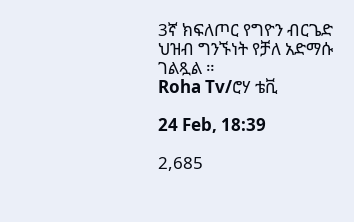3ኛ ክፍለጦር የግዮን ብርጌድ ህዝብ ግንኙነት የቻለ አድማሱ ገልጿል ።
Roha Tv/ሮሃ ቴቪ

24 Feb, 18:39

2,685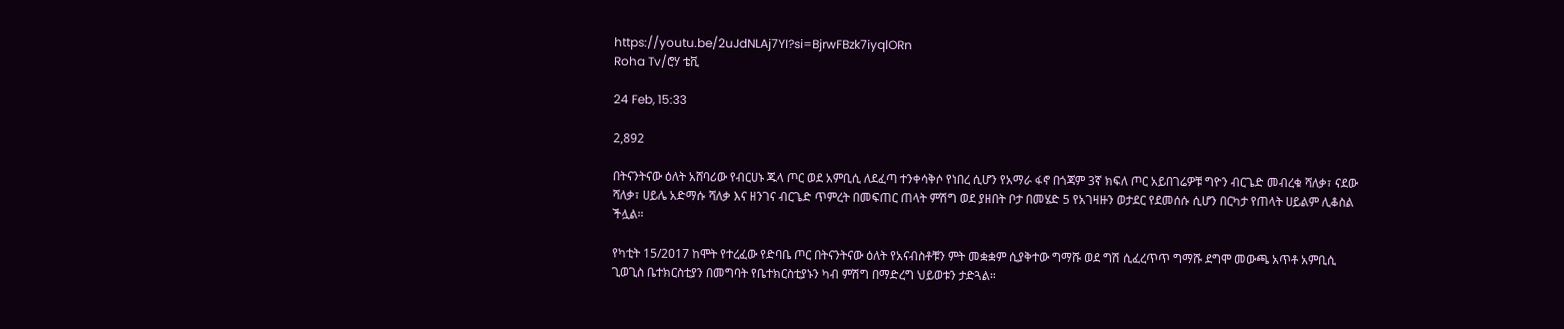https://youtu.be/2uJdNLAj7YI?si=BjrwFBzk7iyqlORn
Roha Tv/ሮሃ ቴቪ

24 Feb, 15:33

2,892

በትናንትናው ዕለት አሸባሪው የብርሀኑ ጁላ ጦር ወደ አምቢሲ ለደፈጣ ተንቀሳቅሶ የነበረ ሲሆን የአማራ ፋኖ በጎጃም 3ኛ ክፍለ ጦር አይበገሬዎቹ ግዮን ብርጌድ መብረቁ ሻለቃ፣ ናደው ሻለቃ፣ ሀይሌ አድማሱ ሻለቃ እና ዘንገና ብርጌድ ጥምረት በመፍጠር ጠላት ምሽግ ወደ ያዘበት ቦታ በመሄድ 5 የአገዛዙን ወታደር የደመሰሱ ሲሆን በርካታ የጠላት ሀይልም ሊቆስል ችሏል።

የካቲት 15/2017 ከሞት የተረፈው የድባቤ ጦር በትናንትናው ዕለት የአናብስቶቹን ምት መቋቋም ሲያቅተው ግማሹ ወደ ግሽ ሲፈረጥጥ ግማሹ ደግሞ መውጫ አጥቶ አምቢሲ ጊወጊስ ቤተክርስቲያን በመግባት የቤተክርስቲያኑን ካብ ምሽግ በማድረግ ህይወቱን ታድጓል።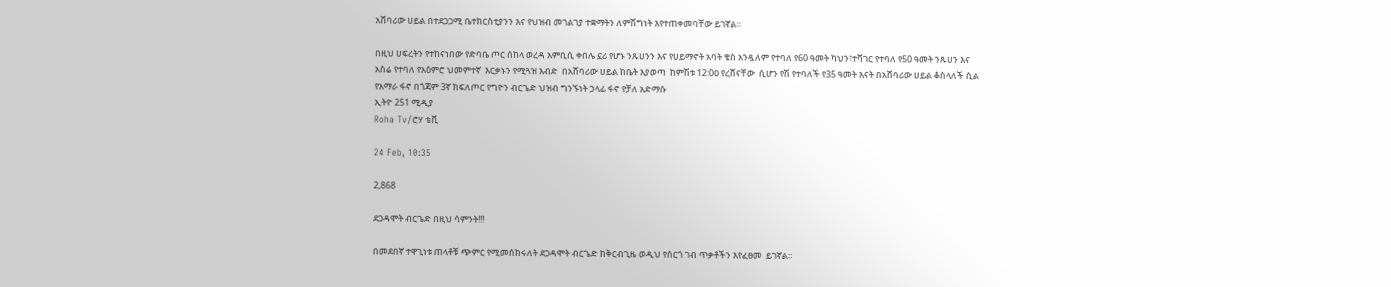አሸባሪው ሀይል በተደጋጋሚ ቤተክርስቲያንን እና የህዝብ መገልገያ ተቋማትን ለምሽግነት እየተጠቀመባቸው ይገኛል።

በዚህ ሀፍረትን የተከናነበው የድባቤ ጦር ሰከላ ወረዳ አምቢሲ ቀበሌ ኗሪ የሆኑ ንጹሀንን እና የሀይማኖት አባት ቄስ አንዷለም የተባለ የ60 ዓመት ካህን፣ተሻገር የተባለ የ50 ዓመት ንጹሀን እና  አስሬ የተባለ የአዕምሮ ህመምተኛ  እርቃኑን የሚጓዝ እብድ  በአሸባሪው ሀይል ከቤት እያወጣ  ከምሽቱ 12:0ዐ የረሸናቸው  ሲሆን የሽ የተባለች የ35 ዓመት እናት በአሸባሪው ሀይል ቆስላለች ሲል የአማራ ፋኖ በጎጃም 3ኛ ክፍለጦር የግዮን ብርጌድ ህዝብ ግንኙነት ኃላፊ ፋኖ የቻለ አድማሱ
ኢትዮ 251 ሚዲያ
Roha Tv/ሮሃ ቴቪ

24 Feb, 10:35

2,868

ደጋዳሞት ብርጌድ በዚህ ሳምንት!!!

በመደበኛ ተዋጊነቱ ጠላቶቹ ጭምር የሚመሰክሩለት ደጋዳሞት ብርጌድ ከቅርብጊዜ ወዲህ የሰርጎ ገብ ጥቃቶችን እየፈፀመ  ይገኛል።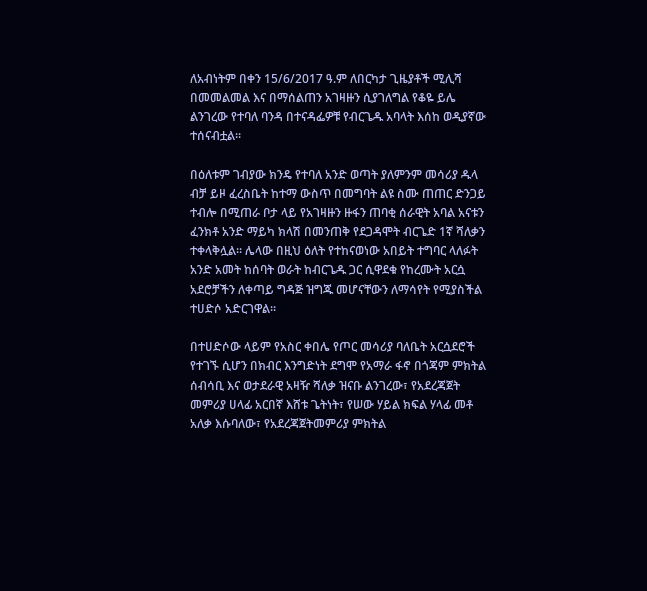ለአብነትም በቀን 15/6/2017 ዓ.ም ለበርካታ ጊዜያቶች ሚሊሻ በመመልመል እና በማሰልጠን አገዛዙን ሲያገለግል የቆዬ ይሌ ልንገረው የተባለ ባንዳ በተናዳፌዎቹ የብርጌዱ አባላት እሰከ ወዲያኛው ተሰናብቷል።

በዕለቱም ገብያው ክንዴ የተባለ አንድ ወጣት ያለምንም መሳሪያ ዱላ ብቻ ይዞ ፈረስቤት ከተማ ውስጥ በመግባት ልዩ ስሙ ጠጠር ድንጋይ ተብሎ በሚጠራ ቦታ ላይ የአገዛዙን ዙፋን ጠባቂ ሰራዊት አባል አናቱን ፈንክቶ አንድ ማይካ ክላሽ በመንጠቅ የደጋዳሞት ብርጌድ 1ኛ ሻለቃን ተቀላቅሏል። ሌላው በዚህ ዕለት የተከናወነው አበይት ተግባር ላለፉት አንድ አመት ከሰባት ወራት ከብርጌዱ ጋር ሲዋደቁ የከረሙት አርሷ አደሮቻችን ለቀጣይ ግዳጅ ዝግጁ መሆናቸውን ለማሳየት የሚያስችል ተሀድሶ አድርገዋል።

በተሀድሶው ላይም የአስር ቀበሌ የጦር መሳሪያ ባለቤት አርሷደሮች የተገኙ ሲሆን በክብር እንግድነት ደግሞ የአማራ ፋኖ በጎጃም ምክትል ሰብሳቢ እና ወታደራዊ አዛዥ ሻለቃ ዝናቡ ልንገረው፣ የአደረጃጀት መምሪያ ሀላፊ አርበኛ እሸቱ ጌትነት፣ የሠው ሃይል ክፍል ሃላፊ መቶ አለቃ እሱባለው፣ የአደረጃጀትመምሪያ ምክትል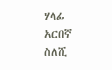ሃላፊ አርበኛ ስለሺ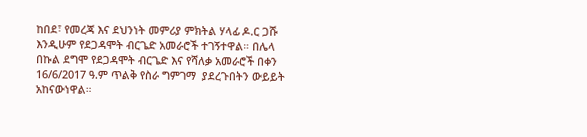ከበደ፣ የመረጃ እና ደህንነት መምሪያ ምክትል ሃላፊ ዶ.ር ጋሹ እንዲሁም የደጋዳሞት ብርጌድ አመራሮች ተገኝተዋል። በሌላ በኩል ደግሞ የደጋዳሞት ብርጌድ እና የሻለቃ አመራሮች በቀን 16/6/2017 ዓ.ም ጥልቅ የስራ ግምገማ  ያደረጉበትን ውይይት አከናውነዋል።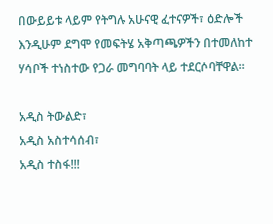በውይይቱ ላይም የትግሉ አሁናዊ ፈተናዎች፣ ዕድሎች እንዲሁም ደግሞ የመፍትሄ አቅጣጫዎችን በተመለከተ ሃሳቦች ተነስተው የጋራ መግባባት ላይ ተደርሶባቸዋል።

አዲስ ትውልድ፣
አዲስ አስተሳሰብ፣
አዲስ ተስፋ!!!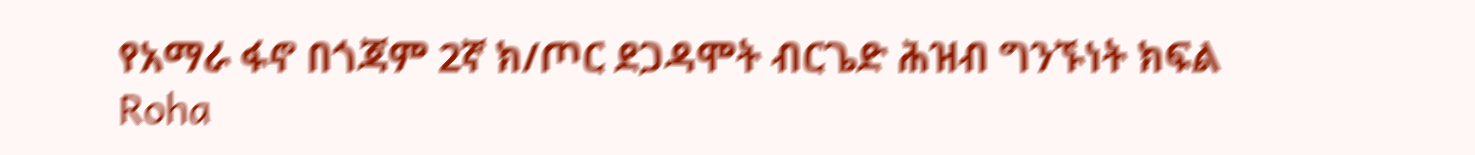የአማራ ፋኖ በጎጃም 2ኛ ክ/ጦር ደጋዳሞት ብርጌድ ሕዝብ ግንኙነት ክፍል
Roha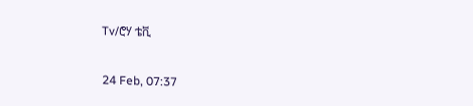Tv/ሮሃ ቴቪ

24 Feb, 07:37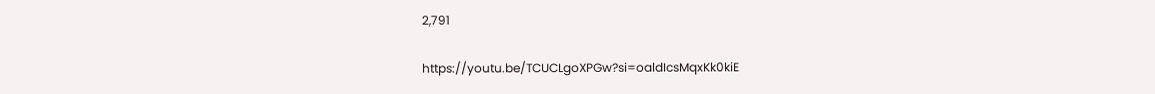2,791

https://youtu.be/TCUCLgoXPGw?si=oaldIcsMqxKk0kiE